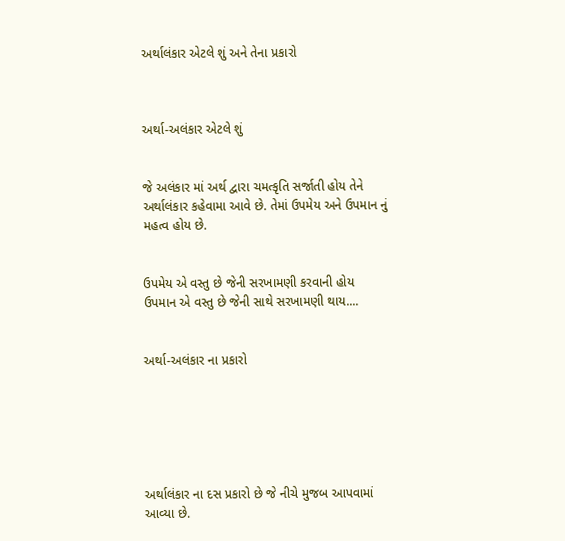અર્થાલંકાર એટલે શું અને તેના પ્રકારો



અર્થા-અલંકાર એટલે શું


જે અલંકાર માં અર્થ દ્વારા ચમત્કૃતિ સર્જાતી હોય તેને અર્થાલંકાર કહેવામા આવે છે. તેમાં ઉપમેય અને ઉપમાન નું મહત્વ હોય છે.


ઉપમેય એ વસ્તુ છે જેની સરખામણી કરવાની હોય
ઉપમાન એ વસ્તુ છે જેની સાથે સરખામણી થાય....


અર્થા-અલંકાર ના પ્રકારો






અર્થાલંકાર ના દસ પ્રકારો છે જે નીચે મુજબ આપવામાં આવ્યા છે.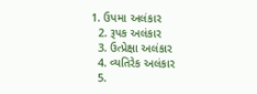1. ઉપમા અલંકાર
  2. રૂપક અલંકાર
  3. ઉત્પ્રેક્ષા અલંકાર
  4. વ્યતિરેક અલંકાર
  5.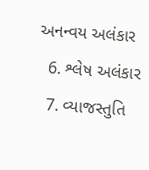અનન્વય અલંકાર
  6. શ્લેષ અલંકાર
  7. વ્યાજસ્તુતિ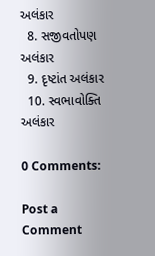અલંકાર
  8. સજીવતોપણ અલંકાર
  9. દૃષ્ટાંત અલંકાર
  10. સ્વભાવોક્તિ અલંકાર

0 Comments:

Post a Comment